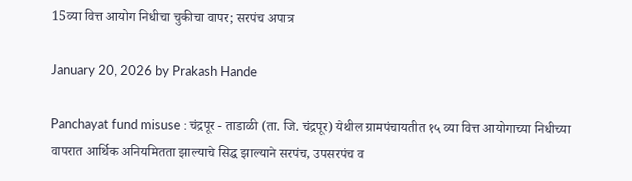15व्या वित्त आयोग निधीचा चुकीचा वापर; सरपंच अपात्र

January 20, 2026 by Prakash Hande

Panchayat fund misuse : चंद्रपूर - ताडाळी (ता. जि. चंद्रपूर) येथील ग्रामपंचायतीत १५ व्या वित्त आयोगाच्या निधीच्या वापरात आर्थिक अनियमितता झाल्याचे सिद्ध झाल्याने सरपंच, उपसरपंच व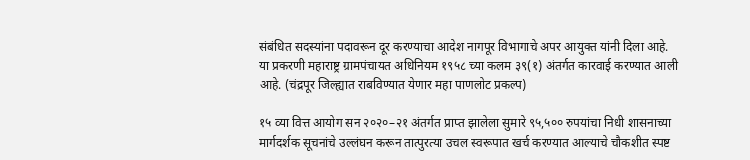संबंधित सदस्यांना पदावरून दूर करण्याचा आदेश नागपूर विभागाचे अपर आयुक्त यांनी दिला आहे. या प्रकरणी महाराष्ट्र ग्रामपंचायत अधिनियम १९५८ च्या कलम ३९(१) अंतर्गत कारवाई करण्यात आली आहे. (चंद्रपूर जिल्ह्यात राबविण्यात येणार महा पाणलोट प्रकल्प)

१५ व्या वित्त आयोग सन २०२०–२१ अंतर्गत प्राप्त झालेला सुमारे ९५,५०० रुपयांचा निधी शासनाच्या मार्गदर्शक सूचनांचे उल्लंघन करून तात्पुरत्या उचल स्वरूपात खर्च करण्यात आल्याचे चौकशीत स्पष्ट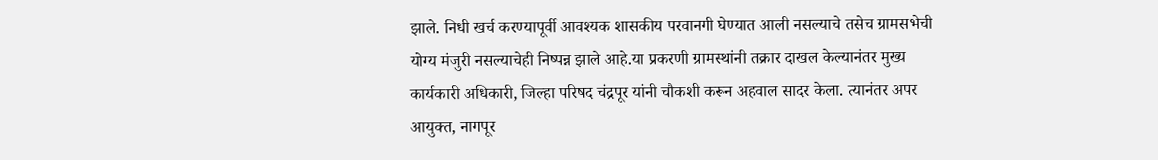झाले. निधी खर्च करण्यापूर्वी आवश्यक शासकीय परवानगी घेण्यात आली नसल्याचे तसेच ग्रामसभेची योग्य मंजुरी नसल्याचेही निष्पन्न झाले आहे.या प्रकरणी ग्रामस्थांनी तक्रार दाखल केल्यानंतर मुख्य कार्यकारी अधिकारी, जिल्हा परिषद चंद्रपूर यांनी चौकशी करून अहवाल सादर केला. त्यानंतर अपर आयुक्त, नागपूर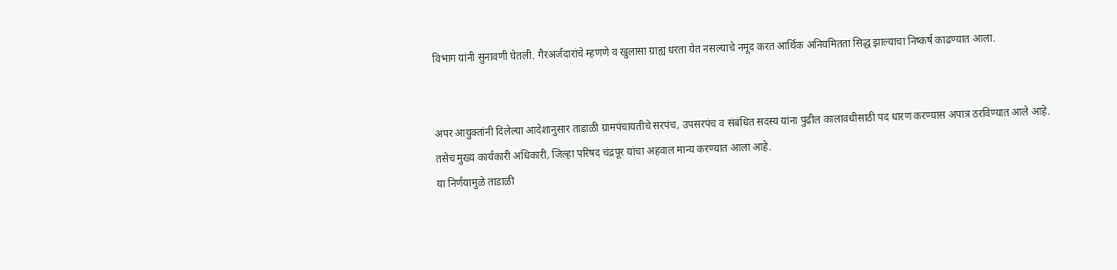विभाग यांनी सुनावणी घेतली. गैरअर्जदारांचे म्हणणे व खुलासा ग्राह्य धरता येत नसल्याचे नमूद करत आर्थिक अनियमितता सिद्ध झाल्याचा निष्कर्ष काढण्यात आला.


अपर आयुक्तांनी दिलेल्या आदेशानुसार ताडाळी ग्रामपंचायतीचे सरपंच, उपसरपंच व संबंधित सदस्य यांना पुढील कालावधीसाठी पद धारण करण्यास अपात्र ठरविण्यात आले आहे. तसेच मुख्य कार्यकारी अधिकारी, जिल्हा परिषद चंद्रपूर यांचा अहवाल मान्य करण्यात आला आहे.
या निर्णयामुळे ताडाळी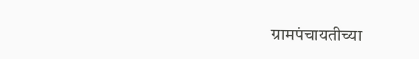ग्रामपंचायतीच्या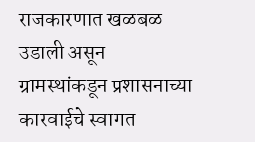राजकारणात खळबळ उडाली असून ग्रामस्थांकडून प्रशासनाच्या कारवाईचे स्वागत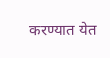करण्यात येत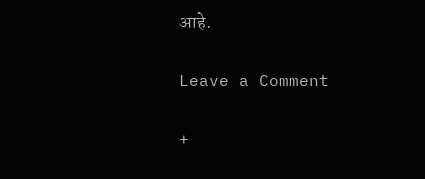आहे.

Leave a Comment

+